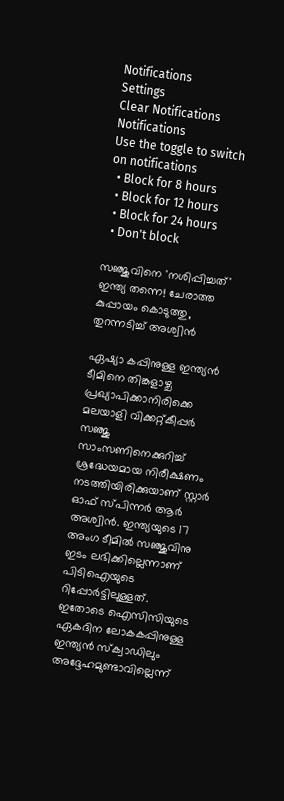Notifications
Settings
Clear Notifications
Notifications
Use the toggle to switch on notifications
  • Block for 8 hours
  • Block for 12 hours
  • Block for 24 hours
  • Don't block

സഞ്ജുവിനെ 'നശിപ്പിച്ചത്' ഇന്ത്യ തന്നെ! ചേരാത്ത കുപ്പായം കൊടുത്തു, തുറന്നടിച്ച് അശ്വിന്‍

ഏഷ്യാ കപ്പിനുള്ള ഇന്ത്യന്‍ ടീമിനെ തിങ്കളാഴ്ച പ്രഖ്യാപിക്കാനിരിക്കെ മലയാളി വിക്കറ്റ്കീപ്പര്‍ സഞ്ജു സാംസണിനെക്കുറിച്ച് ശ്രദ്ധേയമായ നിരീക്ഷണം നടത്തിയിരിക്കുയാണ് സ്റ്റാര്‍ ഓഫ് സ്പിന്നര്‍ ആര്‍ അശ്വിന്‍. ഇന്ത്യയുടെ 17 അംഗ ടീമില്‍ സഞ്ജുവിനു ഇടം ലഭിക്കില്ലെന്നാണ് പിടിഐയുടെ റിപ്പോര്‍ട്ടിലുള്ളത്. ഇതോടെ ഐസിസിയുടെ ഏകദിന ലോകകപ്പിനുള്ള ഇന്ത്യന്‍ സ്‌ക്വാഡിലും അദ്ദേഹമുണ്ടാവില്ലെന്ന്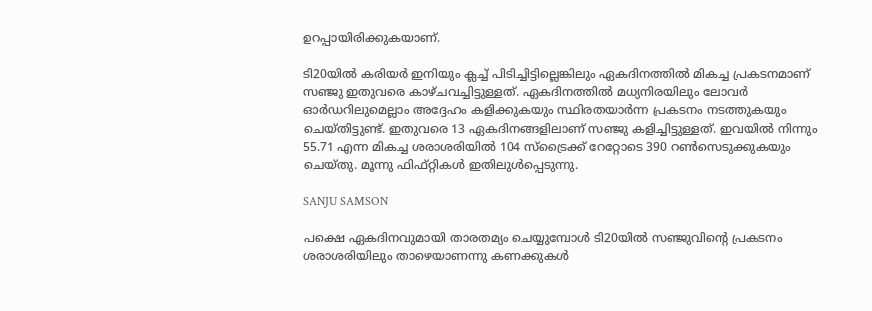ഉറപ്പായിരിക്കുകയാണ്.

ടി20യില്‍ കരിയര്‍ ഇനിയും ക്ലച്ച് പിടിച്ചിട്ടില്ലെങ്കിലും ഏകദിനത്തില്‍ മികച്ച പ്രകടനമാണ് സഞ്ജു ഇതുവരെ കാഴ്ചവച്ചിട്ടുള്ളത്. ഏകദിനത്തില്‍ മധ്യനിരയിലും ലോവര്‍ ഓര്‍ഡറിലുമെല്ലാം അദ്ദേഹം കളിക്കുകയും സ്ഥിരതയാര്‍ന്ന പ്രകടനം നടത്തുകയും ചെയ്തിട്ടുണ്ട്. ഇതുവരെ 13 ഏകദിനങ്ങളിലാണ് സഞ്ജു കളിച്ചിട്ടുള്ളത്. ഇവയില്‍ നിന്നും 55.71 എന്ന മികച്ച ശരാശരിയില്‍ 104 സ്‌ട്രൈക്ക് റേറ്റോടെ 390 റണ്‍സെടുക്കുകയും ചെയ്തു. മൂന്നു ഫിഫ്റ്റികള്‍ ഇതിലുള്‍പ്പെടുന്നു.

SANJU SAMSON

പക്ഷെ ഏകദിനവുമായി താരതമ്യം ചെയ്യുമ്പോള്‍ ടി20യില്‍ സഞ്ജുവിന്റെ പ്രകടനം ശരാശരിയിലും താഴെയാണന്നു കണക്കുകള്‍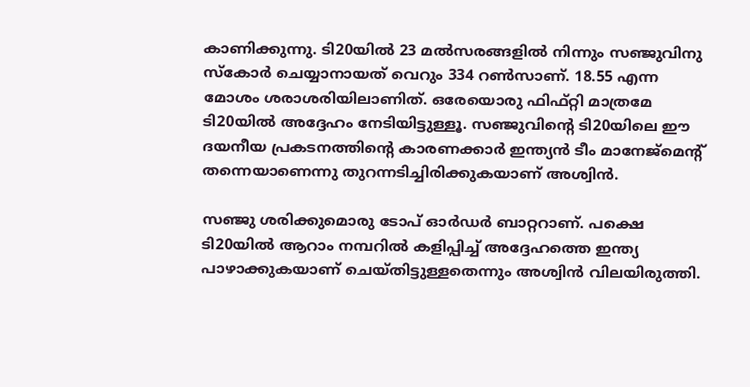കാണിക്കുന്നു. ടി20യില്‍ 23 മല്‍സരങ്ങളില്‍ നിന്നും സഞ്ജുവിനു സ്‌കോര്‍ ചെയ്യാനായത് വെറും 334 റണ്‍സാണ്. 18.55 എന്ന മോശം ശരാശരിയിലാണിത്. ഒരേയൊരു ഫിഫ്റ്റി മാത്രമേ ടി20യില്‍ അദ്ദേഹം നേടിയിട്ടുള്ളൂ. സഞ്ജുവിന്റെ ടി20യിലെ ഈ ദയനീയ പ്രകടനത്തിന്റെ കാരണക്കാര്‍ ഇന്ത്യന്‍ ടീം മാനേജ്മെന്‍റ് തന്നെയാണെന്നു തുറന്നടിച്ചിരിക്കുകയാണ് അശ്വിന്‍.

സഞ്ജു ശരിക്കുമൊരു ടോപ് ഓര്‍ഡര്‍ ബാറ്ററാണ്. പക്ഷെ ടി20യില്‍ ആറാം നമ്പറില്‍ കളിപ്പിച്ച് അദ്ദേഹത്തെ ഇന്ത്യ പാഴാക്കുകയാണ് ചെയ്തിട്ടുള്ളതെന്നും അശ്വിന്‍ വിലയിരുത്തി.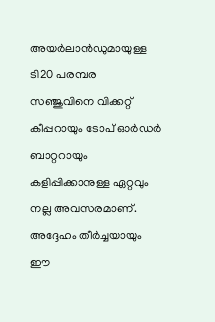അയര്‍ലാന്‍ഡുമായുള്ള ടി20 പരമ്പര സഞ്ജുവിനെ വിക്കറ്റ് കീപ്പറായും ടോപ് ഓര്‍ഡര്‍ ബാറ്ററായും കളിപ്പിക്കാനുള്ള ഏറ്റവും നല്ല അവസരമാണ്. അദ്ദേഹം തീര്‍ച്ചയായും ഈ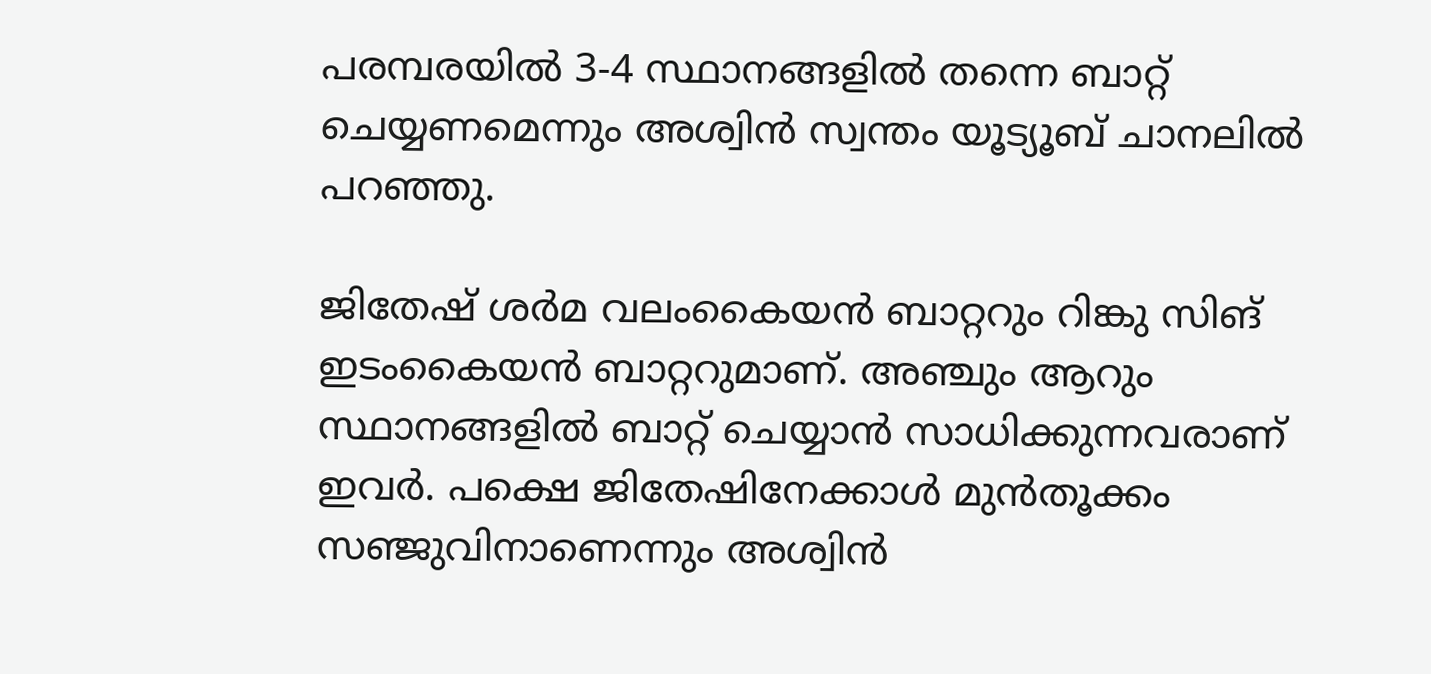പരമ്പരയില്‍ 3-4 സ്ഥാനങ്ങളില്‍ തന്നെ ബാറ്റ് ചെയ്യണമെന്നും അശ്വിന്‍ സ്വന്തം യൂട്യൂബ് ചാനലില്‍ പറഞ്ഞു.

ജിതേഷ് ശര്‍മ വലംകൈയന്‍ ബാറ്ററും റിങ്കു സിങ് ഇടംകൈയന്‍ ബാറ്ററുമാണ്. അഞ്ചും ആറും സ്ഥാനങ്ങളില്‍ ബാറ്റ് ചെയ്യാന്‍ സാധിക്കുന്നവരാണ് ഇവര്‍. പക്ഷെ ജിതേഷിനേക്കാള്‍ മുന്‍തൂക്കം സഞ്ജുവിനാണെന്നും അശ്വിന്‍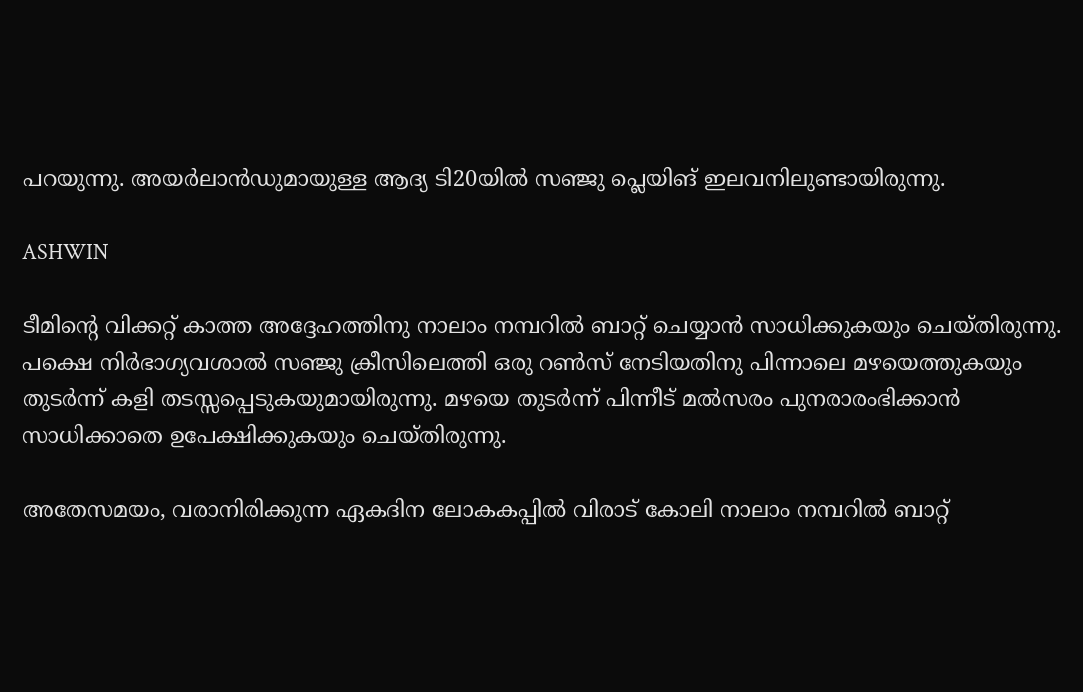പറയുന്നു. അയര്‍ലാന്‍ഡുമായുള്ള ആദ്യ ടി20യില്‍ സഞ്ജു പ്ലെയിങ് ഇലവനിലുണ്ടായിരുന്നു.

ASHWIN

ടീമിന്റെ വിക്കറ്റ് കാത്ത അദ്ദേഹത്തിനു നാലാം നമ്പറില്‍ ബാറ്റ് ചെയ്യാന്‍ സാധിക്കുകയും ചെയ്തിരുന്നു. പക്ഷെ നിര്‍ഭാഗ്യവശാല്‍ സഞ്ജു ക്രീസിലെത്തി ഒരു റണ്‍സ് നേടിയതിനു പിന്നാലെ മഴയെത്തുകയും തുടര്‍ന്ന് കളി തടസ്സപ്പെടുകയുമായിരുന്നു. മഴയെ തുടര്‍ന്ന് പിന്നീട് മല്‍സരം പുനരാരംഭിക്കാന്‍ സാധിക്കാതെ ഉപേക്ഷിക്കുകയും ചെയ്തിരുന്നു.

അതേസമയം, വരാനിരിക്കുന്ന ഏകദിന ലോകകപ്പില്‍ വിരാട് കോലി നാലാം നമ്പറില്‍ ബാറ്റ്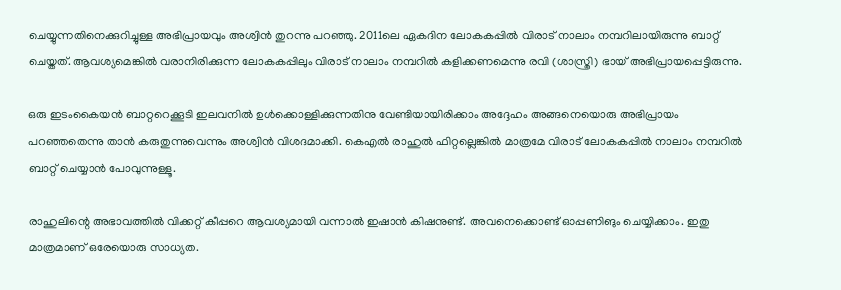ചെയ്യുന്നതിനെക്കുറിച്ചുള്ള അഭിപ്രായവും അശ്വിന്‍ തുറന്നു പറഞ്ഞു. 2011ലെ ഏകദിന ലോകകപ്പില്‍ വിരാട് നാലാം നമ്പറിലായിരുന്നു ബാറ്റ് ചെയ്തത്. ആവശ്യമെങ്കില്‍ വരാനിരിക്കുന്ന ലോകകപ്പിലും വിരാട് നാലാം നമ്പറില്‍ കളിക്കണമെന്നു രവി (ശാസ്ത്രി) ഭായ് അഭിപ്രായപ്പെട്ടിരുന്നു.

ഒരു ഇടംകൈയന്‍ ബാറ്ററെക്കൂടി ഇലവനില്‍ ഉള്‍ക്കൊള്ളിക്കുന്നതിനു വേണ്ടിയായിരിക്കാം അദ്ദേഹം അങ്ങനെയൊരു അഭിപ്രായം പറഞ്ഞതെന്നു താന്‍ കരുതുന്നുവെന്നും അശ്വിന്‍ വിശദമാക്കി. കെഎല്‍ രാഹുല്‍ ഫിറ്റല്ലെങ്കില്‍ മാത്രമേ വിരാട് ലോകകപ്പില്‍ നാലാം നമ്പറില്‍ ബാറ്റ് ചെയ്യാന്‍ പോവുന്നുള്ളൂ.

രാഹുലിന്റെ അഭാവത്തില്‍ വിക്കറ്റ് കീപ്പറെ ആവശ്യമായി വന്നാല്‍ ഇഷാന്‍ കിഷനുണ്ട്. അവനെക്കൊണ്ട് ഓപ്പണിങും ചെയ്യിക്കാം. ഇതു മാത്രമാണ് ഒരേയൊരു സാധ്യത.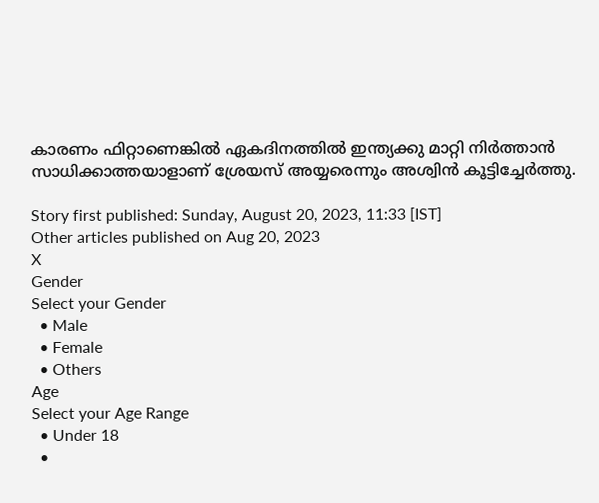കാരണം ഫിറ്റാണെങ്കില്‍ ഏകദിനത്തില്‍ ഇന്ത്യക്കു മാറ്റി നിര്‍ത്താന്‍ സാധിക്കാത്തയാളാണ് ശ്രേയസ് അയ്യരെന്നും അശ്വിന്‍ കൂട്ടിച്ചേര്‍ത്തു.

Story first published: Sunday, August 20, 2023, 11:33 [IST]
Other articles published on Aug 20, 2023
X
Gender
Select your Gender
  • Male
  • Female
  • Others
Age
Select your Age Range
  • Under 18
  •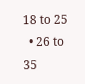18 to 25
  • 26 to 35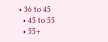• 36 to 45
  • 45 to 55
  • 55+